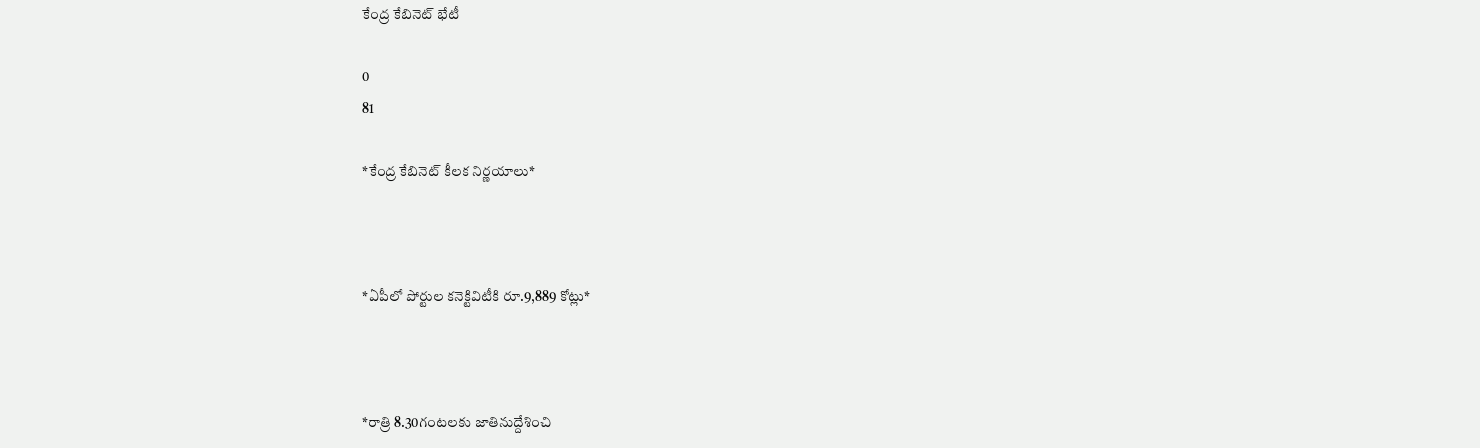కేంద్ర కేబినెట్ భేటీ

0
81

*కేంద్ర కేబినెట్‌ కీలక నిర్ణయాలు*



*ఏపీలో పోర్టుల కనెక్టివిటీకి రూ.9,889 కోట్లు*



*రాత్రి 8.30గంటలకు జాతినుద్దేశించి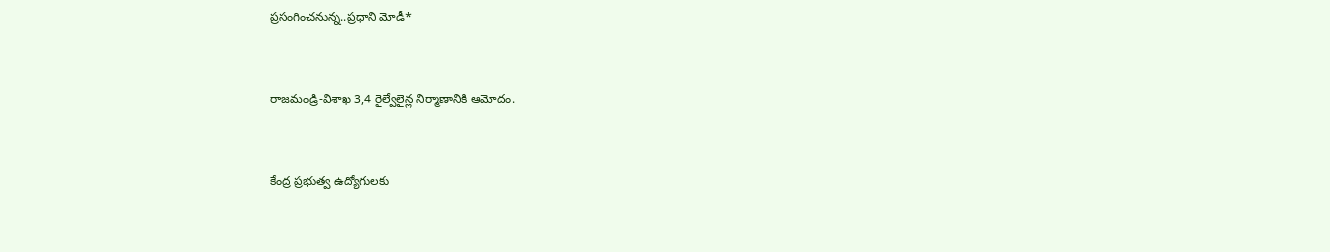ప్రసంగించనున్న..ప్రధాని మోడీ*



రాజమండ్రి-విశాఖ 3,4 రైల్వేలైన్ల నిర్మాణానికి ఆమోదం.



కేంద్ర ప్రభుత్వ ఉద్యోగులకు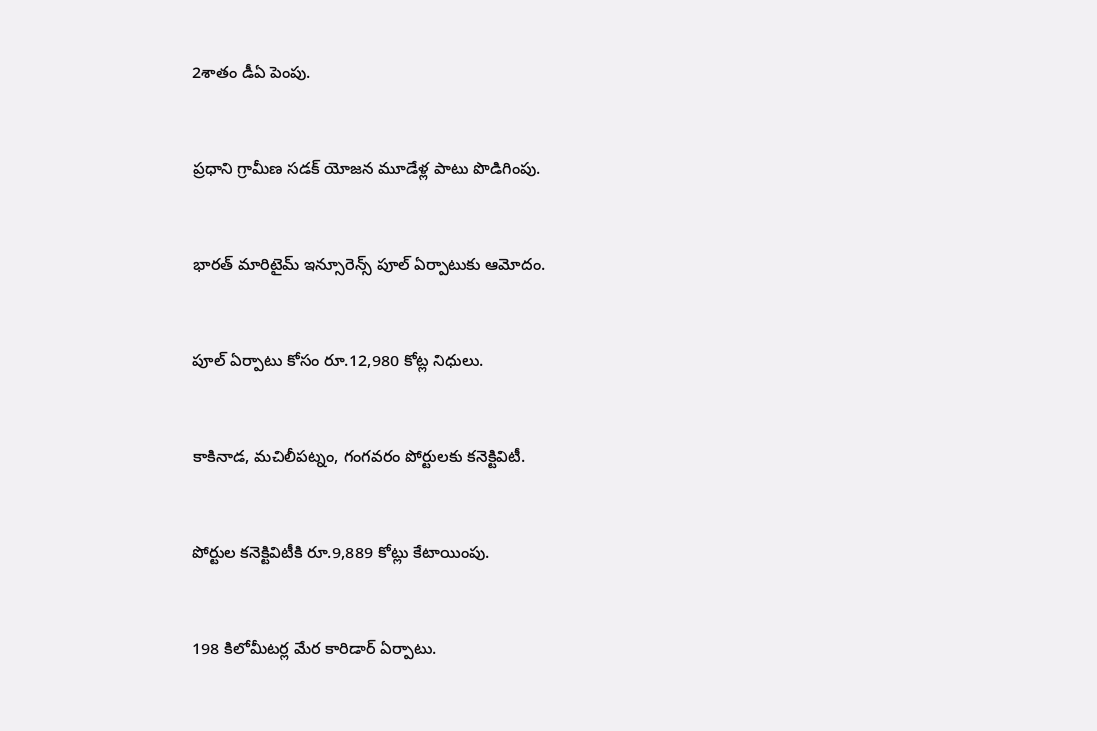2శాతం డీఏ పెంపు.



ప్రధాని గ్రామీణ సడక్‌ యోజన మూడేళ్ల పాటు పొడిగింపు.



భారత్‌ మారిటైమ్‌ ఇన్సూరెన్స్‌ పూల్ ఏర్పాటుకు ఆమోదం.



పూల్‌ ఏర్పాటు కోసం రూ.12,980 కోట్ల నిధులు.



కాకినాడ, మచిలీపట్నం, గంగవరం పోర్టులకు కనెక్టివిటీ.



పోర్టుల కనెక్టివిటీకి రూ.9,889 కోట్లు కేటాయింపు.



198 కిలోమీటర్ల మేర కారిడార్‌ ఏర్పాటు.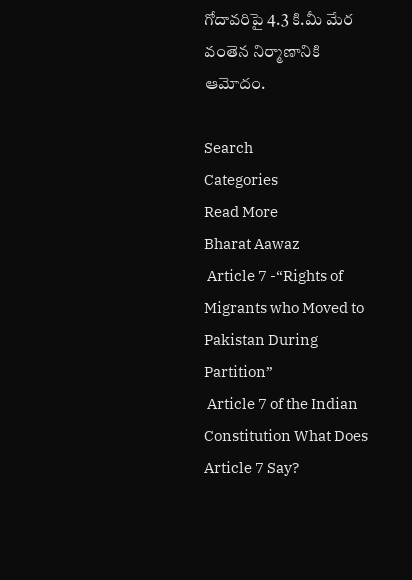గోదావరిపై 4.3 కి.మీ మేర వంతెన నిర్మాణానికి ఆమోదం.

Search
Categories
Read More
Bharat Aawaz
 Article 7 -“Rights of Migrants who Moved to Pakistan During Partition”
 Article 7 of the Indian Constitution What Does Article 7 Say?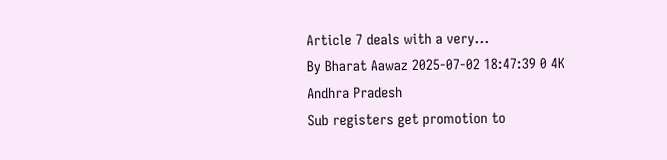Article 7 deals with a very...
By Bharat Aawaz 2025-07-02 18:47:39 0 4K
Andhra Pradesh
Sub registers get promotion to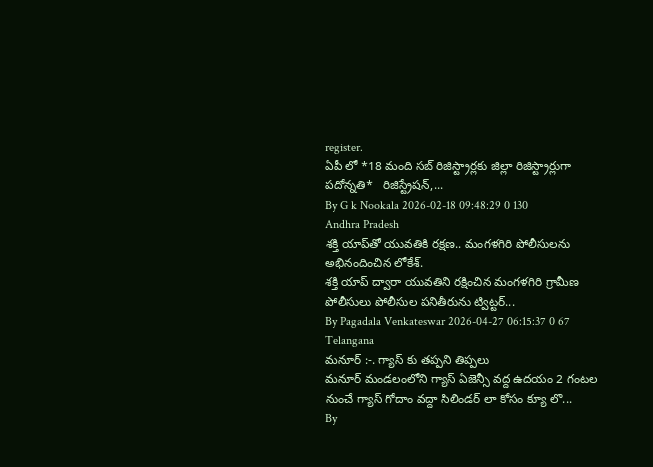register.
ఏపీ లో *18 మంది సబ్ రిజిస్ట్రార్లకు జిల్లా రిజిస్ట్రార్లుగా పదోన్నతి*   రిజిస్ట్రేషన్,...
By G k Nookala 2026-02-18 09:48:29 0 130
Andhra Pradesh
శక్తి యాప్‌తో యువతికి రక్షణ.. మంగళగిరి పోలీసులను అభినందించిన లోకేశ్.
శక్తి యాప్ ద్వారా యువతిని రక్షించిన మంగళగిరి గ్రామీణ పోలీసులు పోలీసుల పనితీరును ట్విట్టర్...
By Pagadala Venkateswar 2026-04-27 06:15:37 0 67
Telangana
మనూర్ :-. గ్యాస్ కు తప్పని తిప్పలు
మనూర్ మండలంలోని గ్యాస్ ఏజెన్సీ వద్ద ఉదయం 2 గంటల నుంచే గ్యాస్ గోదాం వద్దా సిలిండర్ లా కోసం క్యూ లొ...
By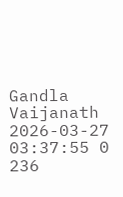Gandla Vaijanath 2026-03-27 03:37:55 0 236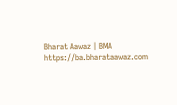Bharat Aawaz | BMA https://ba.bharataawaz.com